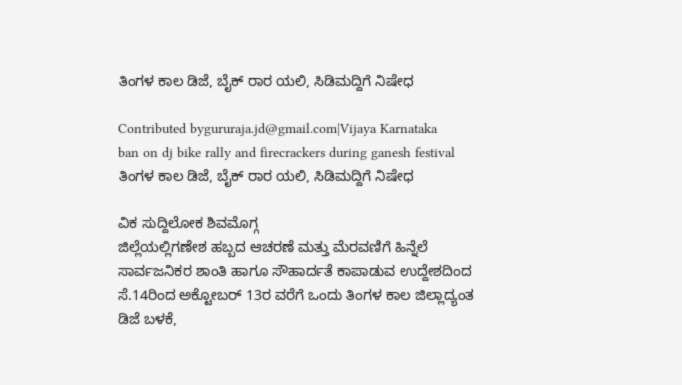ತಿಂಗಳ ಕಾಲ ಡಿಜೆ, ಬೈಕ್ ರಾರ ಯಲಿ, ಸಿಡಿಮದ್ದಿಗೆ ನಿಷೇಧ

Contributed bygururaja.jd@gmail.com|Vijaya Karnataka
ban on dj bike rally and firecrackers during ganesh festival
ತಿಂಗಳ ಕಾಲ ಡಿಜೆ, ಬೈಕ್ ರಾರ ಯಲಿ, ಸಿಡಿಮದ್ದಿಗೆ ನಿಷೇಧ

ವಿಕ ಸುದ್ದಿಲೋಕ ಶಿವಮೊಗ್ಗ
ಜಿಲ್ಲೆಯಲ್ಲಿಗಣೇಶ ಹಬ್ಬದ ಆಚರಣೆ ಮತ್ತು ಮೆರವಣಿಗೆ ಹಿನ್ನೆಲೆ ಸಾರ್ವಜನಿಕರ ಶಾಂತಿ ಹಾಗೂ ಸೌಹಾರ್ದತೆ ಕಾಪಾಡುವ ಉದ್ದೇಶದಿಂದ ಸೆ.14ರಿಂದ ಅಕ್ಟೋಬರ್ 13ರ ವರೆಗೆ ಒಂದು ತಿಂಗಳ ಕಾಲ ಜಿಲ್ಲಾದ್ಯಂತ ಡಿಜೆ ಬಳಕೆ,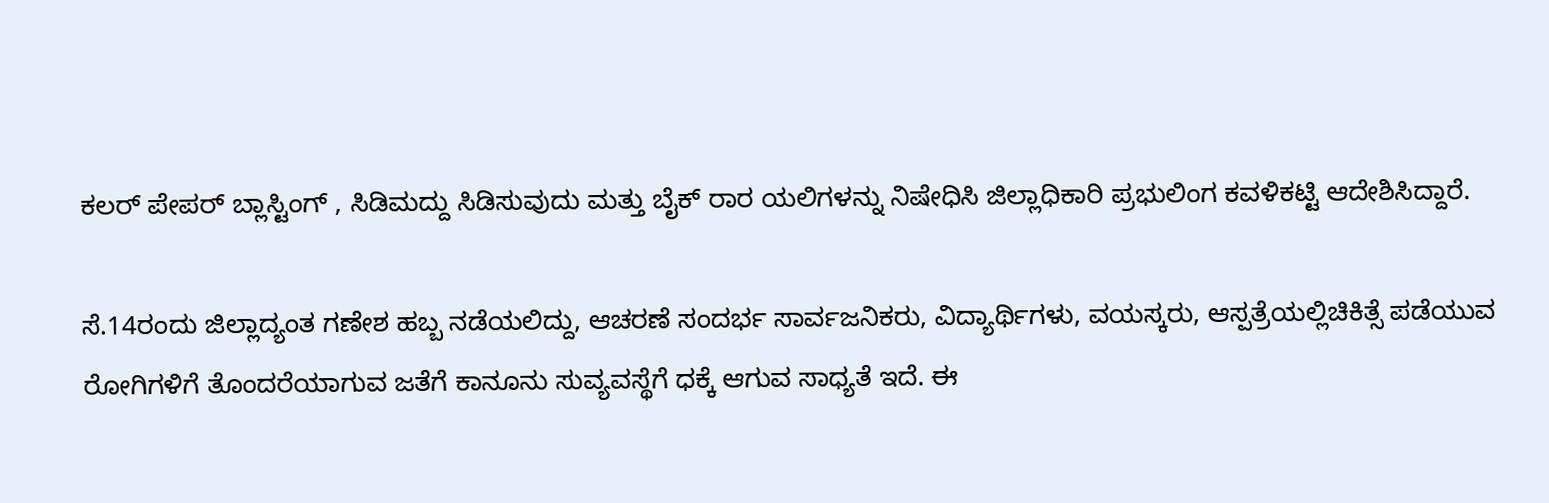ಕಲರ್ ಪೇಪರ್ ಬ್ಲಾಸ್ಟಿಂಗ್ , ಸಿಡಿಮದ್ದು ಸಿಡಿಸುವುದು ಮತ್ತು ಬೈಕ್ ರಾರ ಯಲಿಗಳನ್ನು ನಿಷೇಧಿಸಿ ಜಿಲ್ಲಾಧಿಕಾರಿ ಪ್ರಭುಲಿಂಗ ಕವಳಿಕಟ್ಟಿ ಆದೇಶಿಸಿದ್ದಾರೆ.

ಸೆ.14ರಂದು ಜಿಲ್ಲಾದ್ಯಂತ ಗಣೇಶ ಹಬ್ಬ ನಡೆಯಲಿದ್ದು, ಆಚರಣೆ ಸಂದರ್ಭ ಸಾರ್ವಜನಿಕರು, ವಿದ್ಯಾರ್ಥಿಗಳು, ವಯಸ್ಕರು, ಆಸ್ಪತ್ರೆಯಲ್ಲಿಚಿಕಿತ್ಸೆ ಪಡೆಯುವ ರೋಗಿಗಳಿಗೆ ತೊಂದರೆಯಾಗುವ ಜತೆಗೆ ಕಾನೂನು ಸುವ್ಯವಸ್ಥೆಗೆ ಧಕ್ಕೆ ಆಗುವ ಸಾಧ್ಯತೆ ಇದೆ. ಈ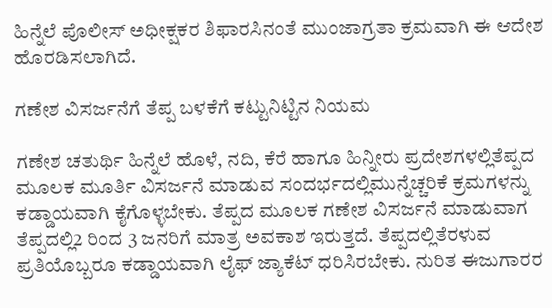ಹಿನ್ನೆಲೆ ಪೊಲೀಸ್ ಅಧೀಕ್ಷಕರ ಶಿಫಾರಸಿನಂತೆ ಮುಂಜಾಗ್ರತಾ ಕ್ರಮವಾಗಿ ಈ ಆದೇಶ ಹೊರಡಿಸಲಾಗಿದೆ.

ಗಣೇಶ ವಿಸರ್ಜನೆಗೆ ತೆಪ್ಪ ಬಳಕೆಗೆ ಕಟ್ಟುನಿಟ್ಟಿನ ನಿಯಮ

ಗಣೇಶ ಚತುರ್ಥಿ ಹಿನ್ನೆಲೆ ಹೊಳೆ, ನದಿ, ಕೆರೆ ಹಾಗೂ ಹಿನ್ನೀರು ಪ್ರದೇಶಗಳಲ್ಲಿತೆಪ್ಪದ ಮೂಲಕ ಮೂರ್ತಿ ವಿಸರ್ಜನೆ ಮಾಡುವ ಸಂದರ್ಭದಲ್ಲಿಮುನ್ನೆಚ್ಚರಿಕೆ ಕ್ರಮಗಳನ್ನು ಕಡ್ಡಾಯವಾಗಿ ಕೈಗೊಳ್ಳಬೇಕು. ತೆಪ್ಪದ ಮೂಲಕ ಗಣೇಶ ವಿಸರ್ಜನೆ ಮಾಡುವಾಗ ತೆಪ್ಪದಲ್ಲಿ2 ರಿಂದ 3 ಜನರಿಗೆ ಮಾತ್ರ ಅವಕಾಶ ಇರುತ್ತದೆ. ತೆಪ್ಪದಲ್ಲಿತೆರಳುವ ಪ್ರತಿಯೊಬ್ಬರೂ ಕಡ್ಡಾಯವಾಗಿ ಲೈಫ್ ಜ್ಯಾಕೆಟ್ ಧರಿಸಿರಬೇಕು. ನುರಿತ ಈಜುಗಾರರ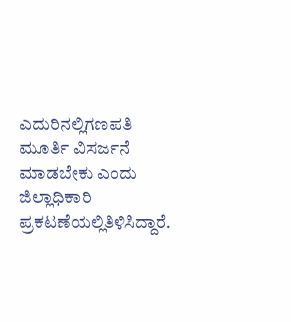ಎದುರಿನಲ್ಲಿಗಣಪತಿ ಮೂರ್ತಿ ವಿಸರ್ಜನೆ ಮಾಡಬೇಕು ಎಂದು ಜಿಲ್ಲಾಧಿಕಾರಿ ಪ್ರಕಟಣೆಯಲ್ಲಿತಿಳಿಸಿದ್ದಾರೆ.